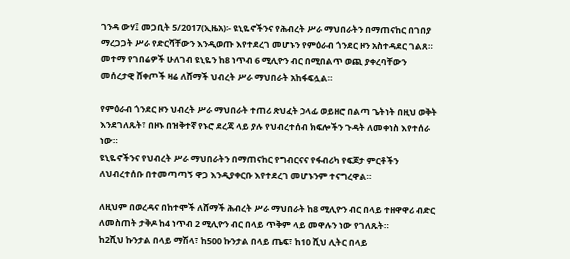ገንዳ ውሃ፤ መጋቢት 5/2017(ኢዜአ)፡- ዩኒዬኖችንና የሕብረት ሥራ ማህበራትን በማጠናከር በገበያ ማረጋጋት ሥራ የድርሻቸውን እንዲወጡ እየተደረገ መሆኑን የምዕራብ ጎንደር ዞን አስተዳደር ገልጸ።
መተማ የገበሬዎች ሁለገብ ዩኒዬን ከ8 ነጥብ 6 ሚሊዮን ብር በሚበልጥ ወጪ ያቀረባቸውን መሰረታዊ ሸቀጦች ዛሬ ለሸማች ህብረት ሥራ ማህበራት አከፋፍሏል።

የምዕራብ ጎንደር ዞን ህብረት ሥራ ማህበራት ተጠሪ ጽህፈት ኃላፊ ወይዘሮ በልጣ ጌትነት በዚህ ወቅት እንደገለጹት፣ በዞኑ በዝቅተኛ የኑሮ ደረጃ ላይ ያሉ የህብረተሰብ ክፍሎችን ጉዳት ለመቀነስ እየተሰራ ነው።
ዩኒዬኖችንና የህብረት ሥራ ማህበራትን በማጠናከር የግብርናና የፋብሪካ የፍጆታ ምርቶችን ለህብረተሰቡ በተመጣጣኝ ዋጋ እንዲያቀርቡ እየተደረገ መሆኑንም ተናግረዋል።

ለዚህም በወረዳና በከተሞች ለሸማች ሕብረት ሥራ ማህበራት ከ8 ሚሊዮን ብር በላይ ተዘዋዋሪ ብድር ለመስጠት ታቅዶ ከ4 ነጥብ 2 ሚሊዮን ብር በላይ ጥቅም ላይ መዋሉን ነው የገለጹት።
ከ2ሺህ ኩንታል በላይ ማሽላ፣ ከ500 ኩንታል በላይ ጤፍ፣ ከ10 ሺህ ሊትር በላይ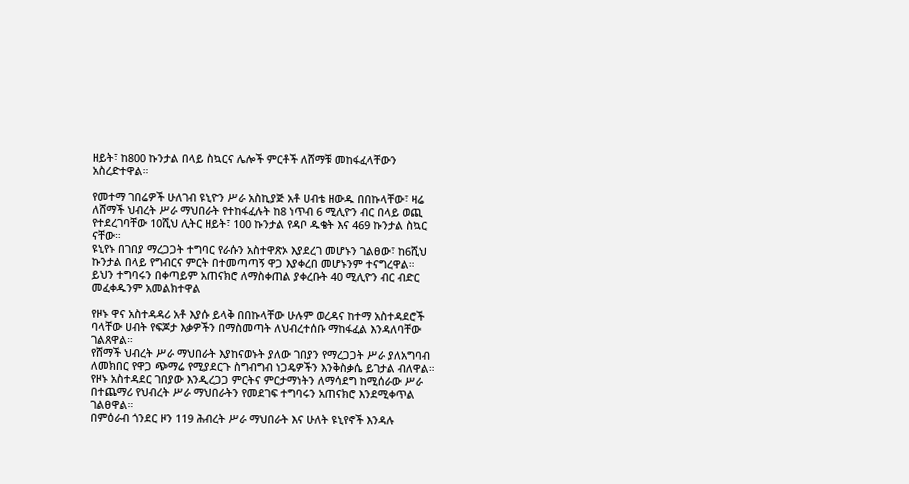ዘይት፣ ከ800 ኩንታል በላይ ስኳርና ሌሎች ምርቶች ለሸማቹ መከፋፈላቸውን አስረድተዋል።

የመተማ ገበሬዎች ሁለገብ ዩኒዮን ሥራ አስኪያጅ አቶ ሀብቴ ዘውዱ በበኩላቸው፣ ዛሬ ለሸማች ህብረት ሥራ ማህበራት የተከፋፈሉት ከ8 ነጥብ 6 ሚሊዮን ብር በላይ ወጪ የተደረገባቸው 10ሺህ ሊትር ዘይት፣ 100 ኩንታል የዳቦ ዱቄት እና 469 ኩንታል ስኳር ናቸው።
ዩኒየኑ በገበያ ማረጋጋት ተግባር የራሱን አስተዋጽኦ እያደረገ መሆኑን ገልፀው፣ ከ6ሺህ ኩንታል በላይ የግብርና ምርት በተመጣጣኝ ዋጋ እያቀረበ መሆኑንም ተናግረዋል።
ይህን ተግባሩን በቀጣይም አጠናክሮ ለማስቀጠል ያቀረቡት 40 ሚሊዮን ብር ብድር መፈቀዱንም አመልክተዋል

የዞኑ ዋና አስተዳዳሪ አቶ እያሱ ይላቅ በበኩላቸው ሁሉም ወረዳና ከተማ አስተዳደሮች ባላቸው ሀብት የፍጆታ እቃዎችን በማስመጣት ለህብረተሰቡ ማከፋፈል እንዳለባቸው ገልጸዋል።
የሸማች ህብረት ሥራ ማህበራት እያከናወኑት ያለው ገበያን የማረጋጋት ሥራ ያለአግባብ ለመክበር የዋጋ ጭማሬ የሚያደርጉ ስግብግብ ነጋዴዎችን እንቅስቃሴ ይገታል ብለዋል።
የዞኑ አስተዳደር ገበያው እንዲረጋጋ ምርትና ምርታማነትን ለማሳደግ ከሚሰራው ሥራ በተጨማሪ የህብረት ሥራ ማህበራትን የመደገፍ ተግባሩን አጠናክሮ እንደሚቀጥል ገልፀዋል።
በምዕራብ ጎንደር ዞን 119 ሕብረት ሥራ ማህበራት እና ሁለት ዩኒየኖች እንዳሉ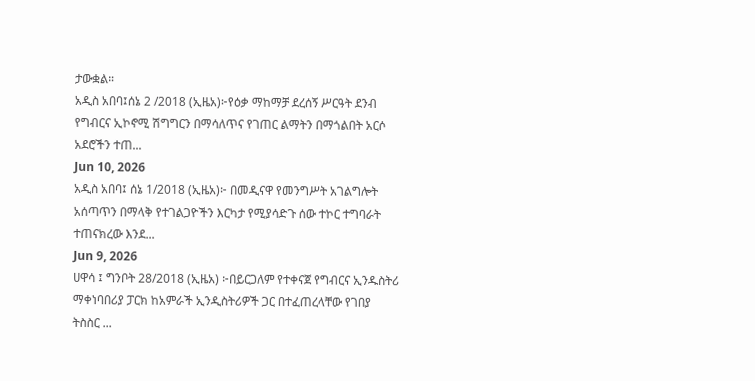ታውቋል።
አዲስ አበባ፤ሰኔ 2 /2018 (ኢዜአ)፦የዕቃ ማከማቻ ደረሰኝ ሥርዓት ደንብ የግብርና ኢኮኖሚ ሽግግርን በማሳለጥና የገጠር ልማትን በማጎልበት አርሶ አደሮችን ተጠ...
Jun 10, 2026
አዲስ አበባ፤ ሰኔ 1/2018 (ኢዜአ)፦ በመዲናዋ የመንግሥት አገልግሎት አሰጣጥን በማላቅ የተገልጋዮችን እርካታ የሚያሳድጉ ሰው ተኮር ተግባራት ተጠናክረው እንደ...
Jun 9, 2026
ሀዋሳ ፤ ግንቦት 28/2018 (ኢዜአ) ፦በይርጋለም የተቀናጀ የግብርና ኢንዱስትሪ ማቀነባበሪያ ፓርክ ከአምራች ኢንዲስትሪዎች ጋር በተፈጠረላቸው የገበያ ትስስር ...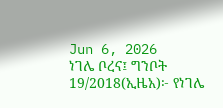Jun 6, 2026
ነገሌ ቦረና፤ ግንቦት 19/2018(ኢዜአ)፦ የነገሌ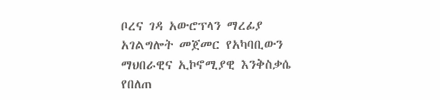ቦረና ገዳ አውሮፕላን ማረፊያ አገልግሎት መጀመር የአካባቢውን ማህበራዊና ኢኮኖሚያዊ እንቅስቃሴ የበለጠ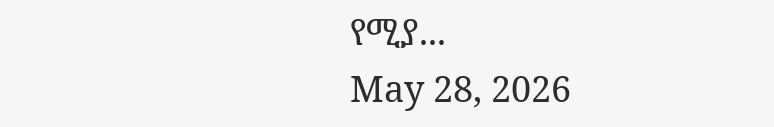የሚያ...
May 28, 2026